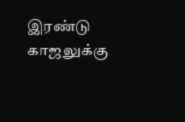இரண்டு காஜலுக்கு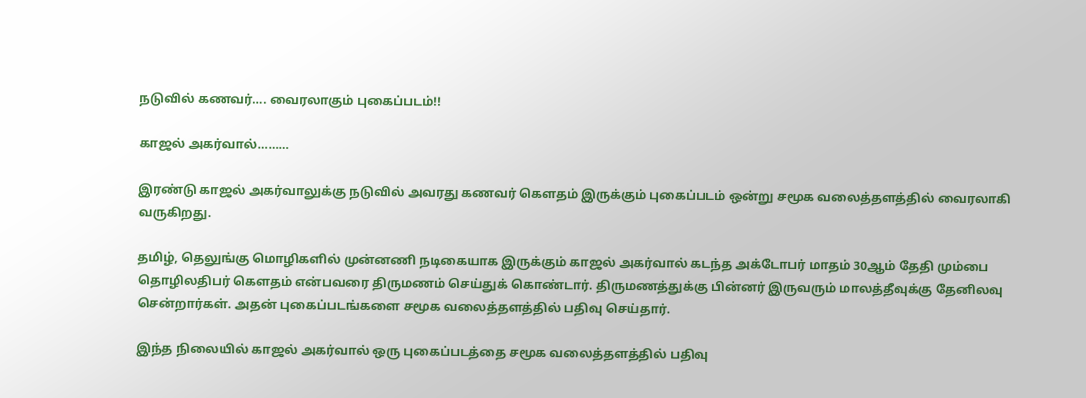நடுவில் கணவர்…. வைரலாகும் புகைப்படம்!!

காஜல் அகர்வால்………

இரண்டு காஜல் அகர்வாலுக்கு நடுவில் அவரது கணவர் கௌதம் இருக்கும் புகைப்படம் ஒன்று சமூக வலைத்தளத்தில் வைரலாகி வருகிறது.

தமிழ், தெலுங்கு மொழிகளில் முன்னணி நடிகையாக இருக்கும் காஜல் அகர்வால் கடந்த அக்டோபர் மாதம் 30ஆம் தேதி மும்பை தொழிலதிபர் கௌதம் என்பவரை திருமணம் செய்துக் கொண்டார். திருமணத்துக்கு பின்னர் இருவரும் மாலத்தீவுக்கு தேனிலவு சென்றார்கள். அதன் புகைப்படங்களை சமூக வலைத்தளத்தில் பதிவு செய்தார்.

இந்த நிலையில் காஜல் அகர்வால் ஒரு புகைப்படத்தை சமூக வலைத்தளத்தில் பதிவு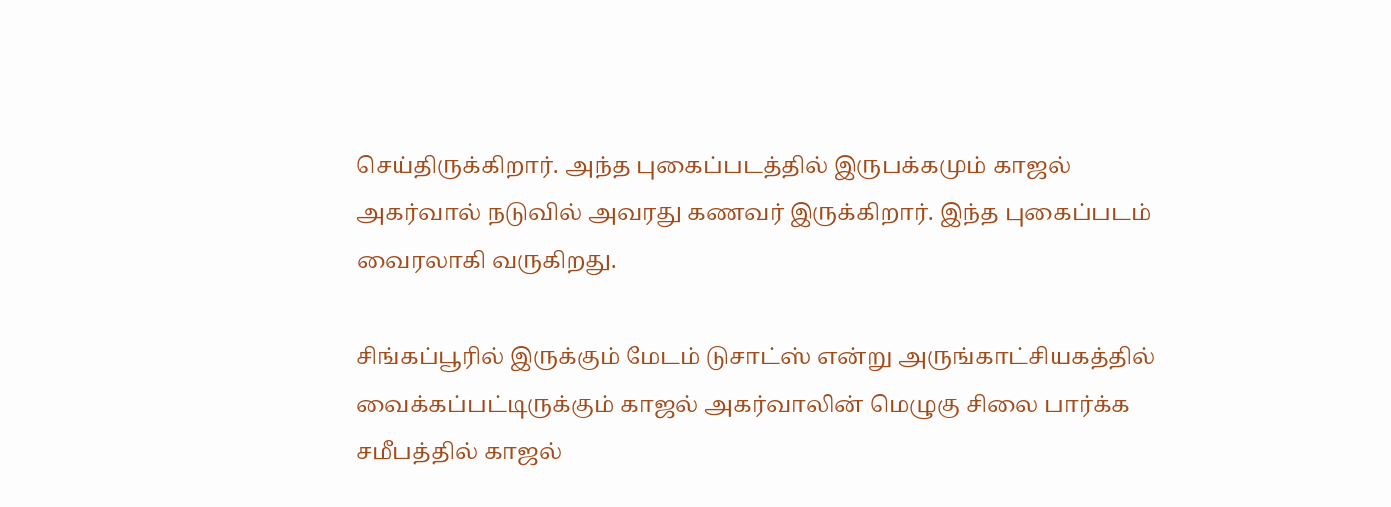செய்திருக்கிறார். அந்த புகைப்படத்தில் இருபக்கமும் காஜல் அகர்வால் நடுவில் அவரது கணவர் இருக்கிறார். இந்த புகைப்படம் வைரலாகி வருகிறது.

சிங்கப்பூரில் இருக்கும் மேடம் டுசாட்ஸ் என்று அருங்காட்சியகத்தில் வைக்கப்பட்டிருக்கும் காஜல் அகர்வாலின் மெழுகு சிலை பார்க்க சமீபத்தில் காஜல்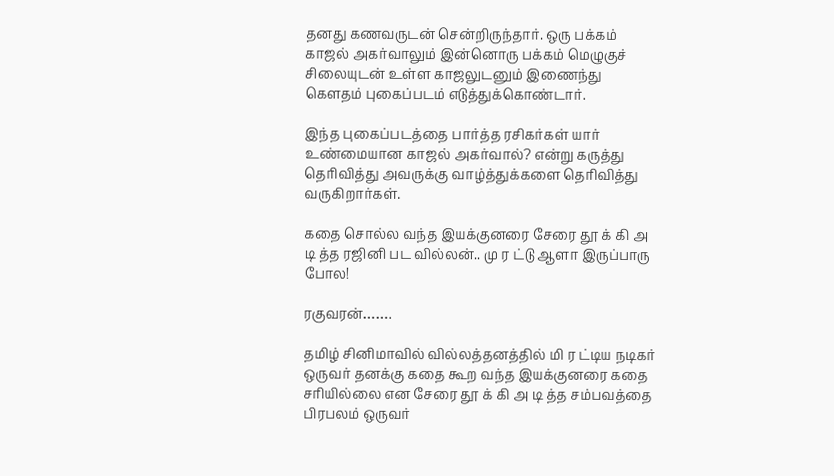தனது கணவருடன் சென்றிருந்தார். ஒரு பக்கம் காஜல் அகர்வாலும் இன்னொரு பக்கம் மெழுகுச் சிலையுடன் உள்ள காஜலுடனும் இணைந்து கெளதம் புகைப்படம் எடுத்துக்கொண்டார்.

இந்த புகைப்படத்தை பார்த்த ரசிகர்கள் யார் உண்மையான காஜல் அகர்வால்? என்று கருத்து தெரிவித்து அவருக்கு வாழ்த்துக்களை தெரிவித்து வருகிறார்கள்.

கதை சொல்ல வந்த இயக்குனரை சேரை தூ க் கி அ டி த்த ரஜினி பட வில்லன்.. மு ர ட்டு ஆளா இருப்பாரு போல!

ரகுவரன்…….

தமிழ் சினிமாவில் வில்லத்தனத்தில் மி ர ட்டிய நடிகர் ஒருவர் தனக்கு கதை கூற வந்த இயக்குனரை கதை சரியில்லை என சேரை தூ க் கி அ டி த்த சம்பவத்தை பிரபலம் ஒருவர்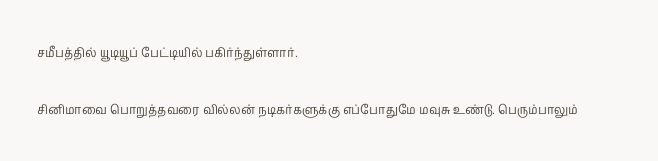சமீபத்தில் யூடியூப் பேட்டியில் பகிர்ந்துள்ளார்.

சினிமாவை பொறுத்தவரை வில்லன் நடிகர்களுக்கு எப்போதுமே மவுசு உண்டு. பெரும்பாலும்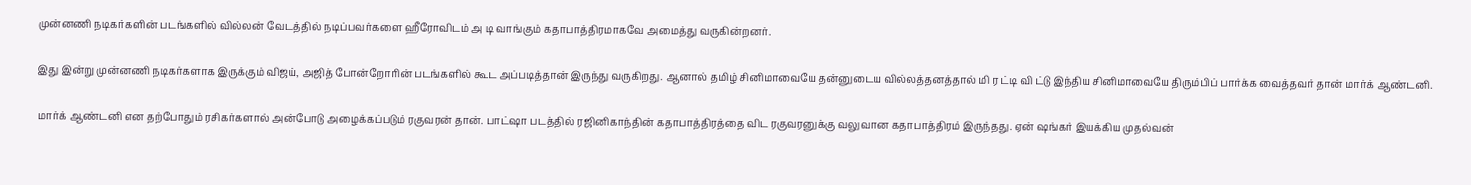முன்னணி நடிகர்களின் படங்களில் வில்லன் வேடத்தில் நடிப்பவர்களை ஹீரோவிடம் அ டி வாங்கும் கதாபாத்திரமாகவே அமைத்து வருகின்றனர்.

இது இன்று முன்னணி நடிகர்களாக இருக்கும் விஜய், அஜித் போன்றோரின் படங்களில் கூட அப்படித்தான் இருந்து வருகிறது. ஆனால் தமிழ் சினிமாவையே தன்னுடைய வில்லத்தனத்தால் மி ர ட்டி வி ட்டு இந்திய சினிமாவையே திரும்பிப் பார்க்க வைத்தவர் தான் மார்க் ஆண்டனி.

மார்க் ஆண்டனி என தற்போதும் ரசிகர்களால் அன்போடு அழைக்கப்படும் ரகுவரன் தான். பாட்ஷா படத்தில் ரஜினிகாந்தின் கதாபாத்திரத்தை விட ரகுவரனுக்கு வலுவான கதாபாத்திரம் இருந்தது. ஏன் ஷங்கர் இயக்கிய முதல்வன்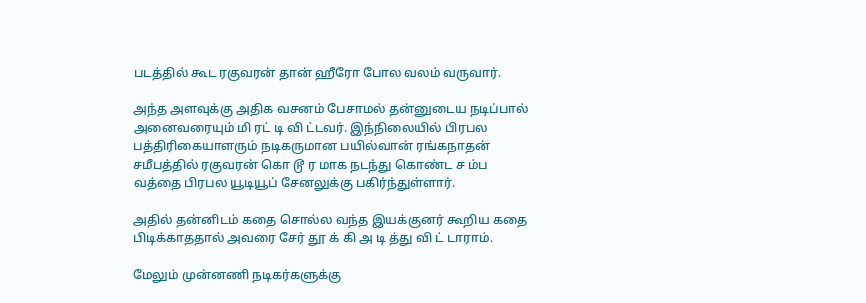படத்தில் கூட ரகுவரன் தான் ஹீரோ போல வலம் வருவார்.

அந்த அளவுக்கு அதிக வசனம் பேசாமல் தன்னுடைய நடிப்பால் அனைவரையும் மி ரட் டி வி ட்டவர். இந்நிலையில் பிரபல பத்திரிகையாளரும் நடிகருமான பயில்வான் ரங்கநாதன் சமீபத்தில் ரகுவரன் கொ டூ ர மாக நடந்து கொண்ட ச ம்ப வத்தை பிரபல யூடியூப் சேனலுக்கு பகிர்ந்துள்ளார்.

அதில் தன்னிடம் கதை சொல்ல வந்த இயக்குனர் கூறிய கதை பிடிக்காததால் அவரை சேர் தூ க் கி அ டி த்து வி ட் டாராம்.

மேலும் முன்னணி நடிகர்களுக்கு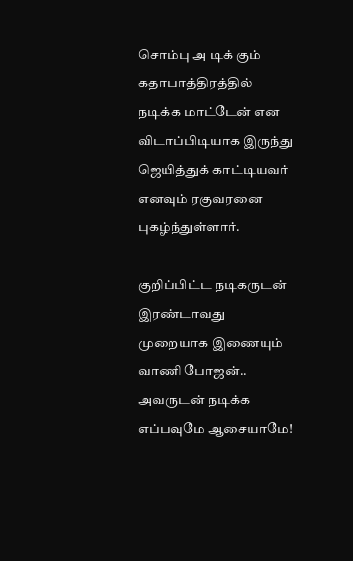சொம்பு அ டிக் கும் கதாபாத்திரத்தில் நடிக்க மாட்டேன் என விடாப்பிடியாக இருந்து ஜெயித்துக் காட்டியவர் எனவும் ரகுவரனை புகழ்ந்துள்ளார்.

குறிப்பிட்ட நடிகருடன் இரண்டாவது முறையாக இணையும் வாணி போஜன்.. அவருடன் நடிக்க எப்பவுமே ஆசையாமே!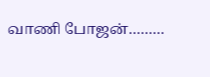வாணி போஜன்………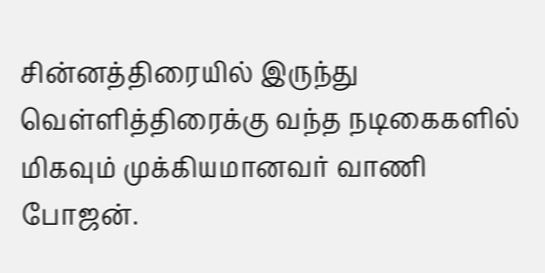சின்னத்திரையில் இருந்து வெள்ளித்திரைக்கு வந்த நடிகைகளில் மிகவும் முக்கியமானவர் வாணி போஜன்.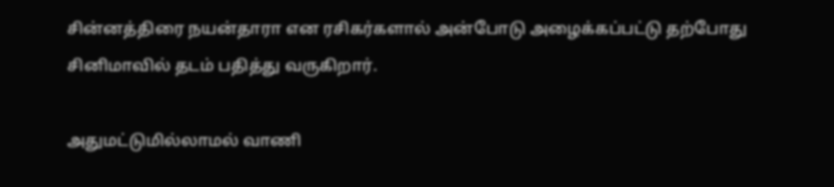சின்னத்திரை நயன்தாரா என ரசிகர்களால் அன்போடு அழைக்கப்பட்டு தற்போது சினிமாவில் தடம் பதித்து வருகிறார்.

அதுமட்டுமில்லாமல் வாணி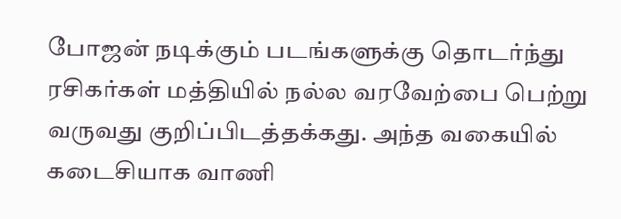போஜன் நடிக்கும் படங்களுக்கு தொடர்ந்து ரசிகர்கள் மத்தியில் நல்ல வரவேற்பை பெற்று வருவது குறிப்பிடத்தக்கது. அந்த வகையில் கடைசியாக வாணி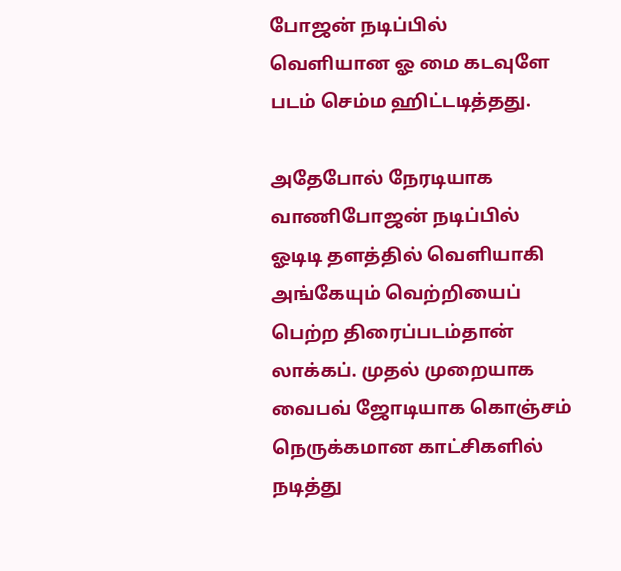போஜன் நடிப்பில் வெளியான ஓ மை கடவுளே படம் செம்ம ஹிட்டடித்தது.

அதேபோல் நேரடியாக வாணிபோஜன் நடிப்பில் ஓடிடி தளத்தில் வெளியாகி அங்கேயும் வெற்றியைப் பெற்ற திரைப்படம்தான் லாக்கப். முதல் முறையாக வைபவ் ஜோடியாக கொஞ்சம் நெருக்கமான காட்சிகளில் நடித்து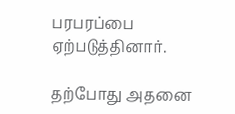பரபரப்பை ஏற்படுத்தினார்.

தற்போது அதனை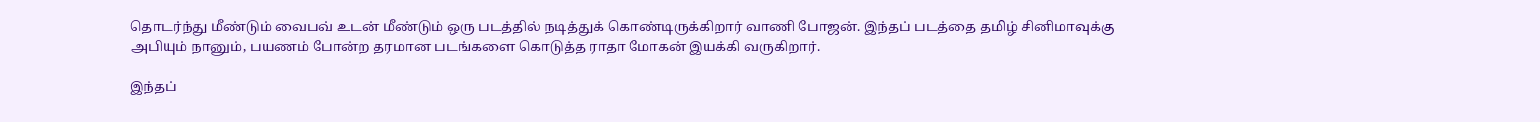தொடர்ந்து மீண்டும் வைபவ் உடன் மீண்டும் ஒரு படத்தில் நடித்துக் கொண்டிருக்கிறார் வாணி போஜன். இந்தப் படத்தை தமிழ் சினிமாவுக்கு அபியும் நானும், பயணம் போன்ற தரமான படங்களை கொடுத்த ராதா மோகன் இயக்கி வருகிறார்.

இந்தப்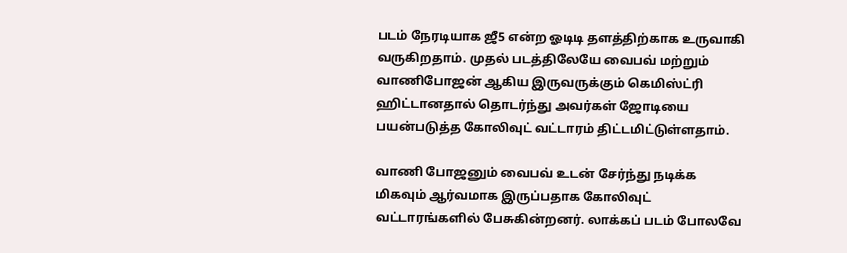படம் நேரடியாக ஜீ5 என்ற ஓடிடி தளத்திற்காக உருவாகி வருகிறதாம். முதல் படத்திலேயே வைபவ் மற்றும் வாணிபோஜன் ஆகிய இருவருக்கும் கெமிஸ்ட்ரி ஹிட்டானதால் தொடர்ந்து அவர்கள் ஜோடியை பயன்படுத்த கோலிவுட் வட்டாரம் திட்டமிட்டுள்ளதாம்.

வாணி போஜனும் வைபவ் உடன் சேர்ந்து நடிக்க மிகவும் ஆர்வமாக இருப்பதாக கோலிவுட் வட்டாரங்களில் பேசுகின்றனர். லாக்கப் படம் போலவே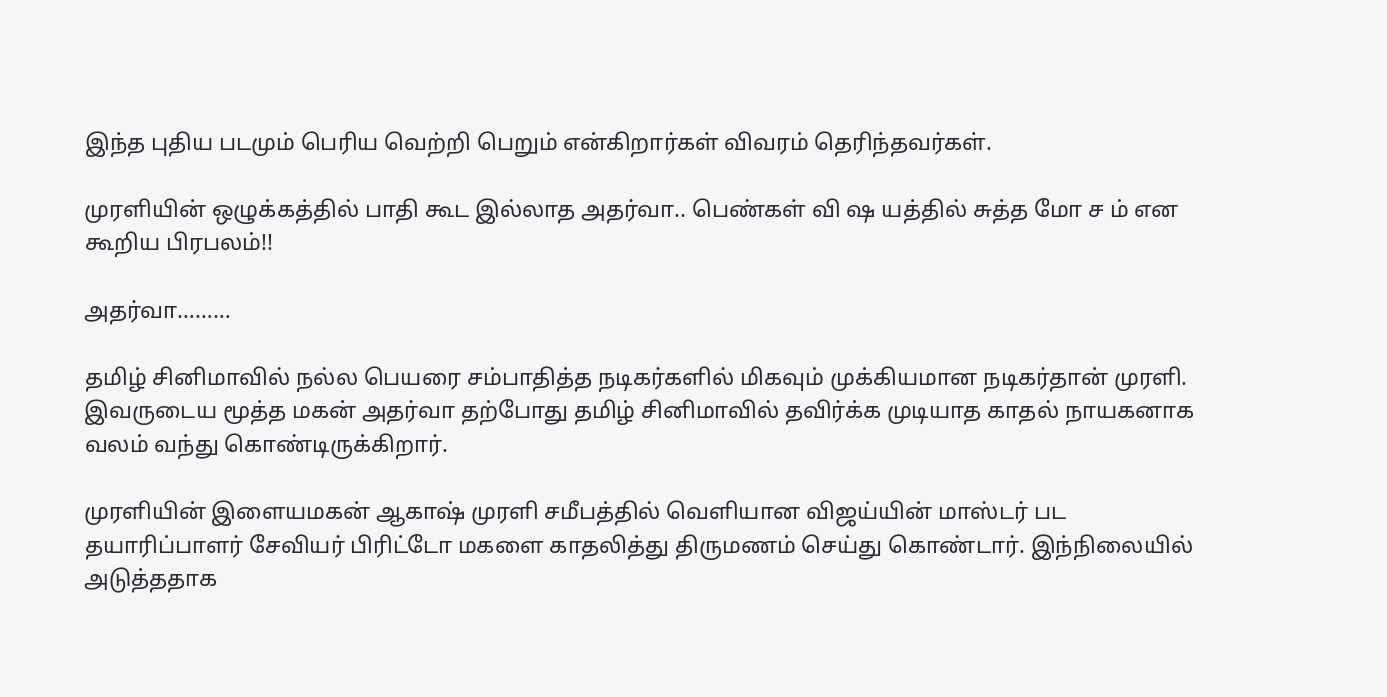இந்த புதிய படமும் பெரிய வெற்றி பெறும் என்கிறார்கள் விவரம் தெரிந்தவர்கள்.

முரளியின் ஒழுக்கத்தில் பாதி கூட இல்லாத அதர்வா.. பெண்கள் வி ஷ யத்தில் சுத்த மோ ச ம் என கூறிய பிரபலம்!!

அதர்வா………

தமிழ் சினிமாவில் நல்ல பெயரை சம்பாதித்த நடிகர்களில் மிகவும் முக்கியமான நடிகர்தான் முரளி. இவருடைய மூத்த மகன் அதர்வா தற்போது தமிழ் சினிமாவில் தவிர்க்க முடியாத காதல் நாயகனாக வலம் வந்து கொண்டிருக்கிறார்.

முரளியின் இளையமகன் ஆகாஷ் முரளி சமீபத்தில் வெளியான விஜய்யின் மாஸ்டர் பட தயாரிப்பாளர் சேவியர் பிரிட்டோ மகளை காதலித்து திருமணம் செய்து கொண்டார். இந்நிலையில் அடுத்ததாக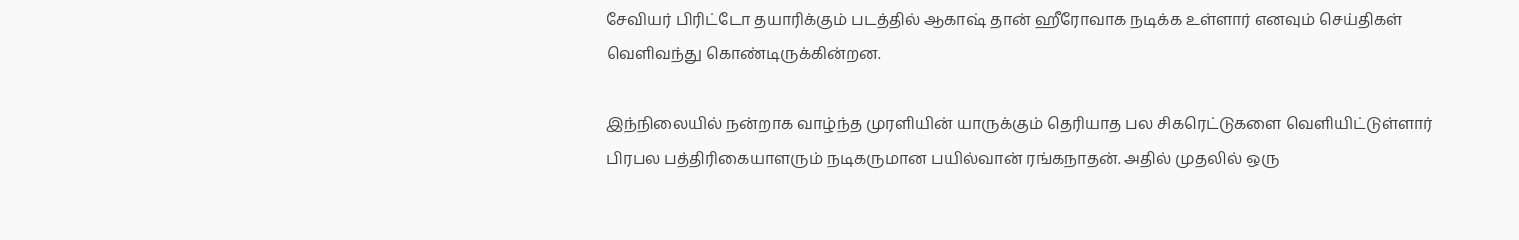சேவியர் பிரிட்டோ தயாரிக்கும் படத்தில் ஆகாஷ் தான் ஹீரோவாக நடிக்க உள்ளார் எனவும் செய்திகள் வெளிவந்து கொண்டிருக்கின்றன.

இந்நிலையில் நன்றாக வாழ்ந்த முரளியின் யாருக்கும் தெரியாத பல சிகரெட்டுகளை வெளியிட்டுள்ளார் பிரபல பத்திரிகையாளரும் நடிகருமான பயில்வான் ரங்கநாதன். அதில் முதலில் ஒரு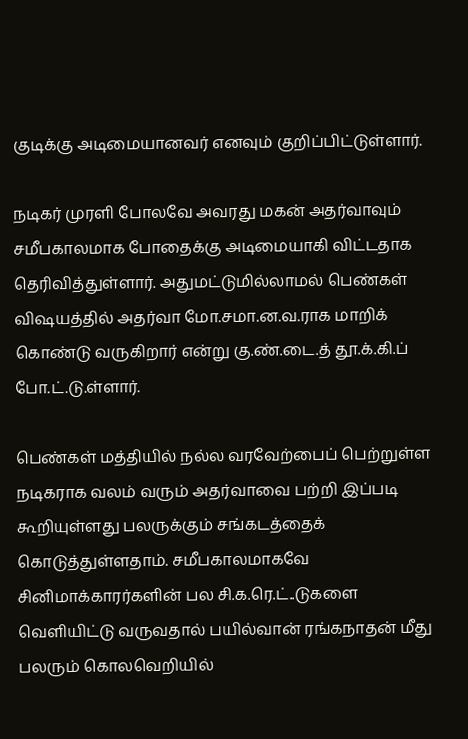குடிக்கு அடிமையானவர் எனவும் குறிப்பிட்டுள்ளார்.

நடிகர் முரளி போலவே அவரது மகன் அதர்வாவும் சமீபகாலமாக போதைக்கு அடிமையாகி விட்டதாக தெரிவித்துள்ளார். அதுமட்டுமில்லாமல் பெண்கள் விஷயத்தில் அதர்வா மோ.சமா.ன.வ.ராக மாறிக் கொண்டு வருகிறார் என்று கு.ண்.டை.த் தூ.க்.கி.ப் போ.ட்.டு.ள்ளார்.

பெண்கள் மத்தியில் நல்ல வரவேற்பைப் பெற்றுள்ள நடிகராக வலம் வரும் அதர்வாவை பற்றி இப்படி கூறியுள்ளது பலருக்கும் சங்கடத்தைக் கொடுத்துள்ளதாம். சமீபகாலமாகவே சினிமாக்காரர்களின் பல சி.க.ரெ.ட்..டுகளை வெளியிட்டு வருவதால் பயில்வான் ரங்கநாதன் மீது பலரும் கொலவெறியில்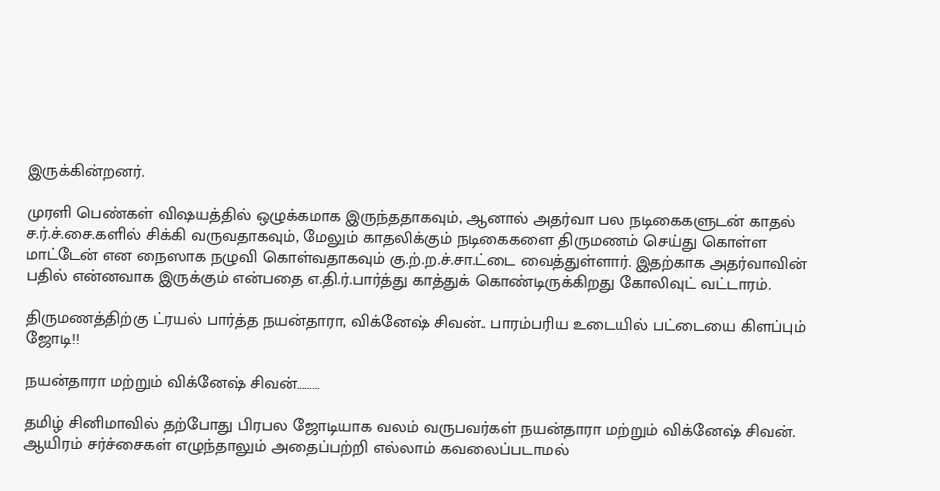இருக்கின்றனர்.

முரளி பெண்கள் விஷயத்தில் ஒழுக்கமாக இருந்ததாகவும், ஆனால் அதர்வா பல நடிகைகளுடன் காதல் ச.ர்.ச்.சை.களில் சிக்கி வருவதாகவும், மேலும் காதலிக்கும் நடிகைகளை திருமணம் செய்து கொள்ள மாட்டேன் என நைஸாக நழுவி கொள்வதாகவும் கு.ற்.ற.ச்.சா.ட்டை வைத்துள்ளார். இதற்காக அதர்வாவின் பதில் என்னவாக இருக்கும் என்பதை எ.தி.ர்.பார்த்து காத்துக் கொண்டிருக்கிறது கோலிவுட் வட்டாரம்.

திருமணத்திற்கு ட்ரயல் பார்த்த நயன்தாரா, விக்னேஷ் சிவன்.. பாரம்பரிய உடையில் பட்டையை கிளப்பும் ஜோடி!!

நயன்தாரா மற்றும் விக்னேஷ் சிவன்………

தமிழ் சினிமாவில் தற்போது பிரபல ஜோடியாக வலம் வருபவர்கள் நயன்தாரா மற்றும் விக்னேஷ் சிவன். ஆயிரம் சர்ச்சைகள் எழுந்தாலும் அதைப்பற்றி எல்லாம் கவலைப்படாமல்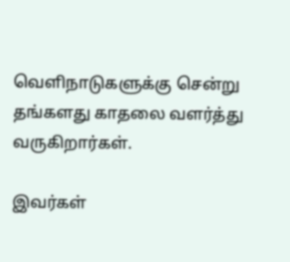வெளிநாடுகளுக்கு சென்று தங்களது காதலை வளர்த்து வருகிறார்கள்.

இவர்கள்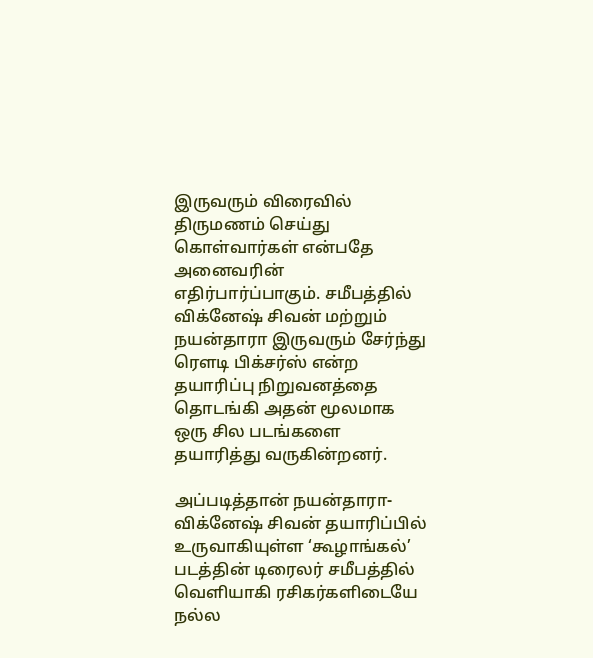இருவரும் விரைவில் திருமணம் செய்து கொள்வார்கள் என்பதே அனைவரின் எதிர்பார்ப்பாகும். சமீபத்தில் விக்னேஷ் சிவன் மற்றும் நயன்தாரா இருவரும் சேர்ந்து ரெளடி பிக்சர்ஸ் என்ற தயாரிப்பு நிறுவனத்தை தொடங்கி அதன் மூலமாக ஒரு சில படங்களை தயாரித்து வருகின்றனர்.

அப்படித்தான் நயன்தாரா-விக்னேஷ் சிவன் தயாரிப்பில் உருவாகியுள்ள ‘கூழாங்கல்’ படத்தின் டிரைலர் சமீபத்தில் வெளியாகி ரசிகர்களிடையே நல்ல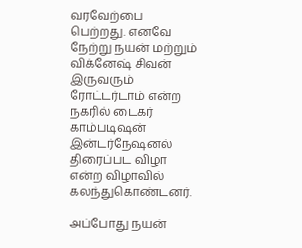வரவேற்பை பெற்றது. எனவே நேற்று நயன் மற்றும் விக்னேஷ் சிவன் இருவரும் ரோட்டர்டாம் என்ற நகரில் டைகர் காம்படிஷன் இன்டர்நேஷனல் திரைப்பட விழா என்ற விழாவில் கலந்துகொண்டனர்.

அப்போது நயன்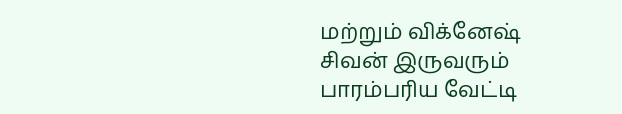மற்றும் விக்னேஷ் சிவன் இருவரும் பாரம்பரிய வேட்டி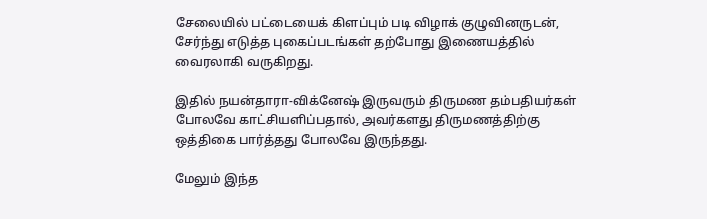சேலையில் பட்டையைக் கிளப்பும் படி விழாக் குழுவினருடன், சேர்ந்து எடுத்த புகைப்படங்கள் தற்போது இணையத்தில் வைரலாகி வருகிறது.

இதில் நயன்தாரா-விக்னேஷ் இருவரும் திருமண தம்பதியர்கள் போலவே காட்சியளிப்பதால், அவர்களது திருமணத்திற்கு ஒத்திகை பார்த்தது போலவே இருந்தது.

மேலும் இந்த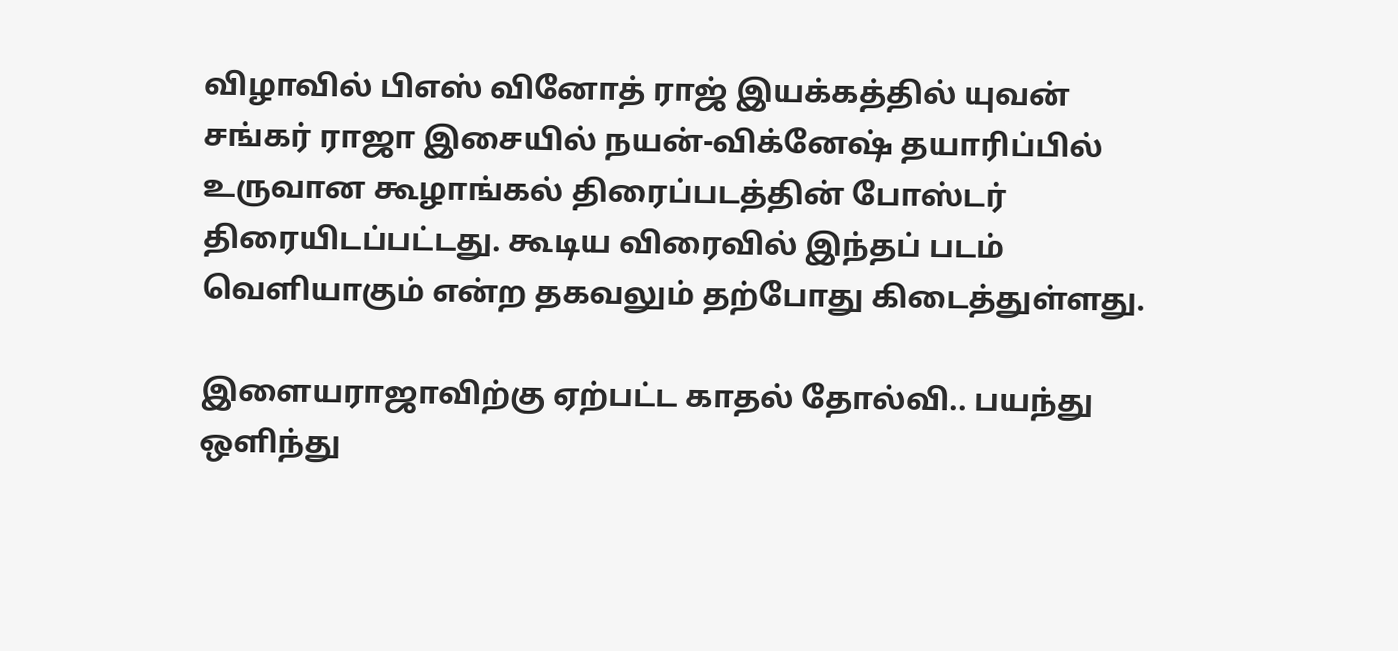விழாவில் பிஎஸ் வினோத் ராஜ் இயக்கத்தில் யுவன் சங்கர் ராஜா இசையில் நயன்-விக்னேஷ் தயாரிப்பில் உருவான கூழாங்கல் திரைப்படத்தின் போஸ்டர் திரையிடப்பட்டது. கூடிய விரைவில் இந்தப் படம் வெளியாகும் என்ற தகவலும் தற்போது கிடைத்துள்ளது.

இளையராஜாவிற்கு ஏற்பட்ட காதல் தோல்வி.. பயந்து ஒளிந்து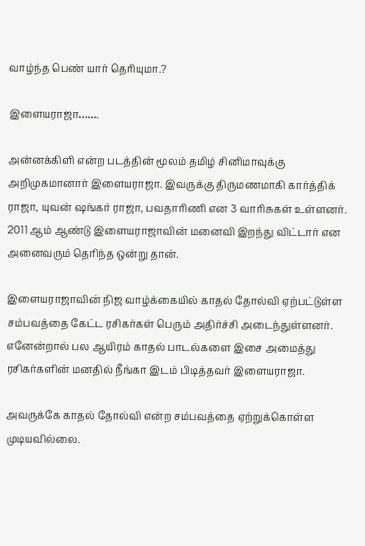வாழ்ந்த பெண் யார் தெரியுமா.?

இளையராஜா…….

அன்னக்கிளி என்ற படத்தின் மூலம் தமிழ் சினிமாவுக்கு அறிமுகமானார் இளையராஜா. இவருக்கு திருமணமாகி கார்த்திக் ராஜா, யுவன் ஷங்கர் ராஜா, பவதாரிணி என 3 வாரிசுகள் உள்ளனர். 2011 ஆம் ஆண்டு இளையராஜாவின் மனைவி இறந்து விட்டார் என அனைவரும் தெரிந்த ஒன்று தான்.

இளையராஜாவின் நிஜ வாழ்க்கையில் காதல் தோல்வி ஏற்பட்டுள்ள சம்பவத்தை கேட்ட ரசிகர்கள் பெரும் அதிர்ச்சி அடைந்துள்ளனர். எனேன்றால் பல ஆயிரம் காதல் பாடல்களை இசை அமைத்து ரசிகர்களின் மனதில் நீங்கா இடம் பிடித்தவர் இளையராஜா.

அவருக்கே காதல் தோல்வி என்ற சம்பவத்தை ஏற்றுக்கொள்ள முடியவில்லை.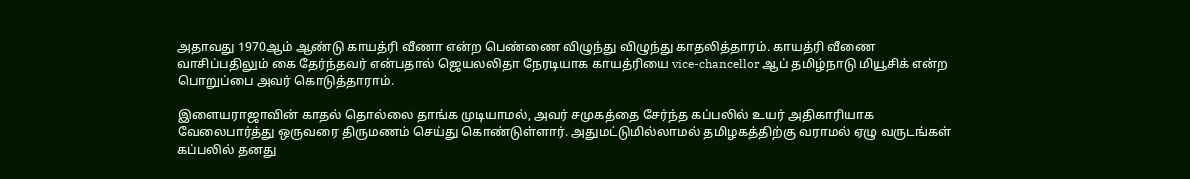அதாவது 1970ஆம் ஆண்டு காயத்ரி வீணா என்ற பெண்ணை விழுந்து விழுந்து காதலித்தாரம். காயத்ரி வீணை வாசிப்பதிலும் கை தேர்ந்தவர் என்பதால் ஜெயலலிதா நேரடியாக காயத்ரியை vice-chancellor ஆப் தமிழ்நாடு மியூசிக் என்ற பொறுப்பை அவர் கொடுத்தாராம்.

இளையராஜாவின் காதல் தொல்லை தாங்க முடியாமல், அவர் சமுகத்தை சேர்ந்த கப்பலில் உயர் அதிகாரியாக வேலைபார்த்து ஒருவரை திருமணம் செய்து கொண்டுள்ளார். அதுமட்டுமில்லாமல் தமிழகத்திற்கு வராமல் ஏழு வருடங்கள் கப்பலில் தனது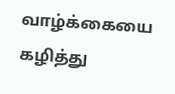வாழ்க்கையை கழித்து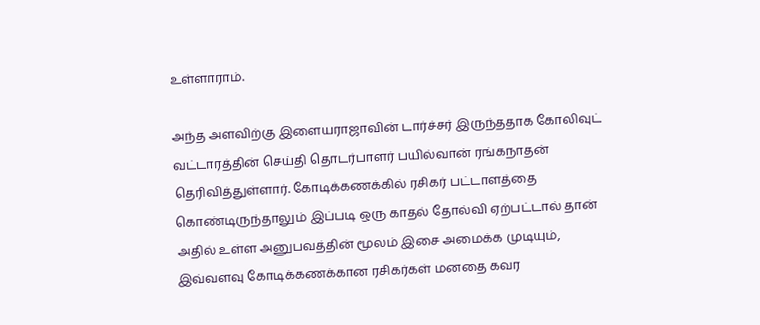உள்ளாராம்.

அந்த அளவிற்கு இளையராஜாவின் டார்ச்சர் இருந்ததாக கோலிவுட் வட்டாரத்தின் செய்தி தொடர்பாளர் பயில்வான் ரங்கநாதன் தெரிவித்துள்ளார். கோடிக்கணக்கில் ரசிகர் பட்டாளத்தை கொண்டிருந்தாலும் இப்படி ஒரு காதல் தோல்வி ஏற்பட்டால் தான் அதில் உள்ள அனுபவத்தின் மூலம் இசை அமைக்க முடியும், இவ்வளவு கோடிக்கணக்கான ரசிகர்கள் மனதை கவர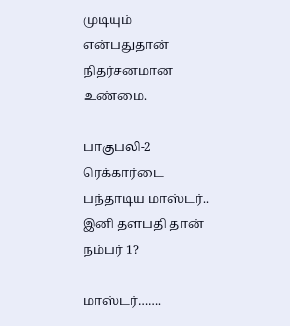முடியும் என்பதுதான் நிதர்சனமான உண்மை.

பாகுபலி-2 ரெக்கார்டை பந்தாடிய மாஸ்டர்.. இனி தளபதி தான் நம்பர் 1?

மாஸ்டர்…….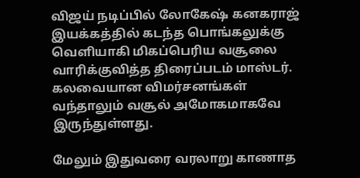விஜய் நடிப்பில் லோகேஷ் கனகராஜ் இயக்கத்தில் கடந்த பொங்கலுக்கு வெளியாகி மிகப்பெரிய வசூலை வாரிக்குவித்த திரைப்படம் மாஸ்டர். கலவையான விமர்சனங்கள் வந்தாலும் வசூல் அமோகமாகவே இருந்துள்ளது.

மேலும் இதுவரை வரலாறு காணாத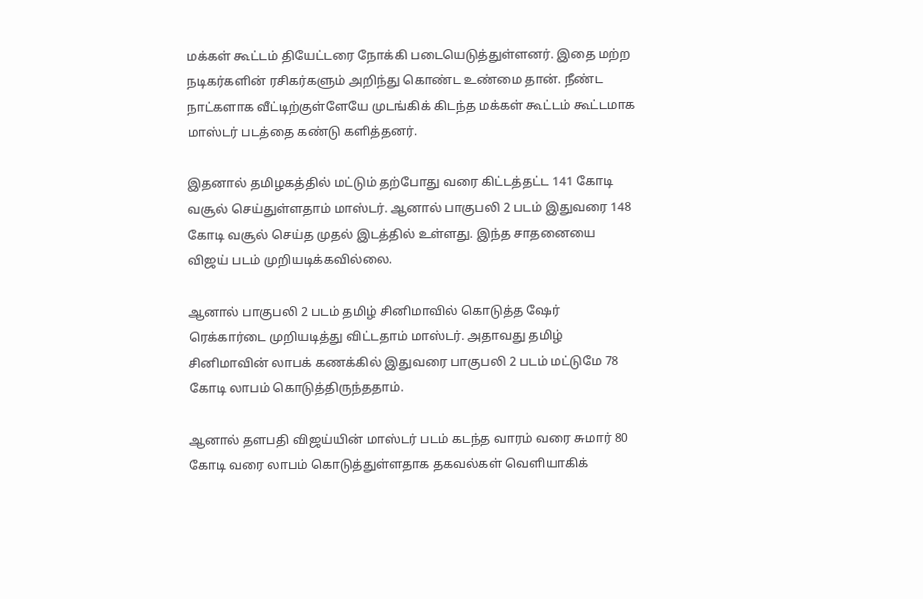மக்கள் கூட்டம் தியேட்டரை நோக்கி படையெடுத்துள்ளனர். இதை மற்ற நடிகர்களின் ரசிகர்களும் அறிந்து கொண்ட உண்மை தான். நீண்ட நாட்களாக வீட்டிற்குள்ளேயே முடங்கிக் கிடந்த மக்கள் கூட்டம் கூட்டமாக மாஸ்டர் படத்தை கண்டு களித்தனர்.

இதனால் தமிழகத்தில் மட்டும் தற்போது வரை கிட்டத்தட்ட 141 கோடி வசூல் செய்துள்ளதாம் மாஸ்டர். ஆனால் பாகுபலி 2 படம் இதுவரை 148 கோடி வசூல் செய்த முதல் இடத்தில் உள்ளது. இந்த சாதனையை விஜய் படம் முறியடிக்கவில்லை.

ஆனால் பாகுபலி 2 படம் தமிழ் சினிமாவில் கொடுத்த ஷேர் ரெக்கார்டை முறியடித்து விட்டதாம் மாஸ்டர். அதாவது தமிழ் சினிமாவின் லாபக் கணக்கில் இதுவரை பாகுபலி 2 படம் மட்டுமே 78 கோடி லாபம் கொடுத்திருந்ததாம்.

ஆனால் தளபதி விஜய்யின் மாஸ்டர் படம் கடந்த வாரம் வரை சுமார் 80 கோடி வரை லாபம் கொடுத்துள்ளதாக தகவல்கள் வெளியாகிக்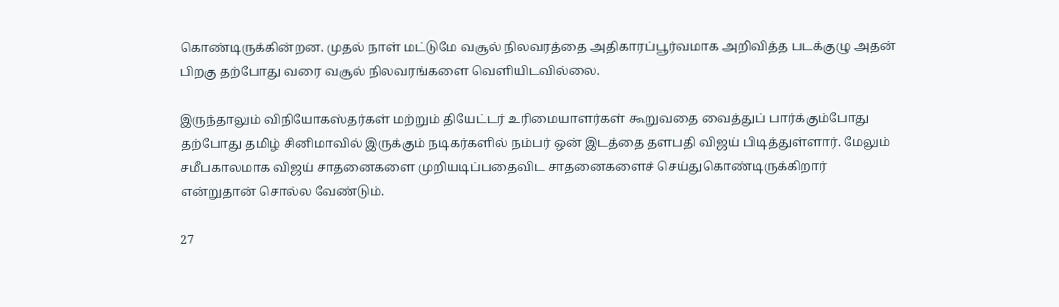கொண்டிருக்கின்றன. முதல் நாள் மட்டுமே வசூல் நிலவரத்தை அதிகாரப்பூர்வமாக அறிவித்த படக்குழு அதன் பிறகு தற்போது வரை வசூல் நிலவரங்களை வெளியிடவில்லை.

இருந்தாலும் விநியோகஸ்தர்கள் மற்றும் தியேட்டர் உரிமையாளர்கள் கூறுவதை வைத்துப் பார்க்கும்போது தற்போது தமிழ் சினிமாவில் இருக்கும் நடிகர்களில் நம்பர் ஒன் இடத்தை தளபதி விஜய் பிடித்துள்ளார். மேலும் சமீபகாலமாக விஜய் சாதனைகளை முறியடிப்பதைவிட சாதனைகளைச் செய்துகொண்டிருக்கிறார் என்றுதான் சொல்ல வேண்டும்.

27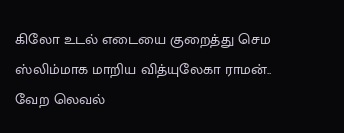கிலோ உடல் எடையை குறைத்து செம ஸ்லிம்மாக மாறிய வித்யுலேகா ராமன்.. வேற லெவல்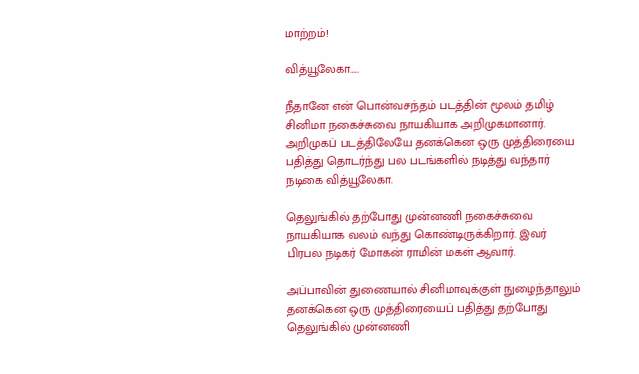மாற்றம்!

வித்யூலேகா…..

நீதானே என் பொன்வசந்தம் படத்தின் மூலம் தமிழ் சினிமா நகைச்சுவை நாயகியாக அறிமுகமானார். அறிமுகப் படத்திலேயே தனக்கென ஒரு முத்திரையை பதித்து தொடர்ந்து பல படங்களில் நடித்து வந்தார் நடிகை வித்யூலேகா.

தெலுங்கில் தற்போது முன்னணி நகைச்சுவை நாயகியாக வலம் வந்து கொண்டிருக்கிறார். இவர் பிரபல நடிகர் மோகன் ராமின் மகள் ஆவார்.

அப்பாவின் துணையால் சினிமாவுக்குள் நுழைந்தாலும் தனக்கென ஒரு முத்திரையைப் பதித்து தற்போது தெலுங்கில் முன்னணி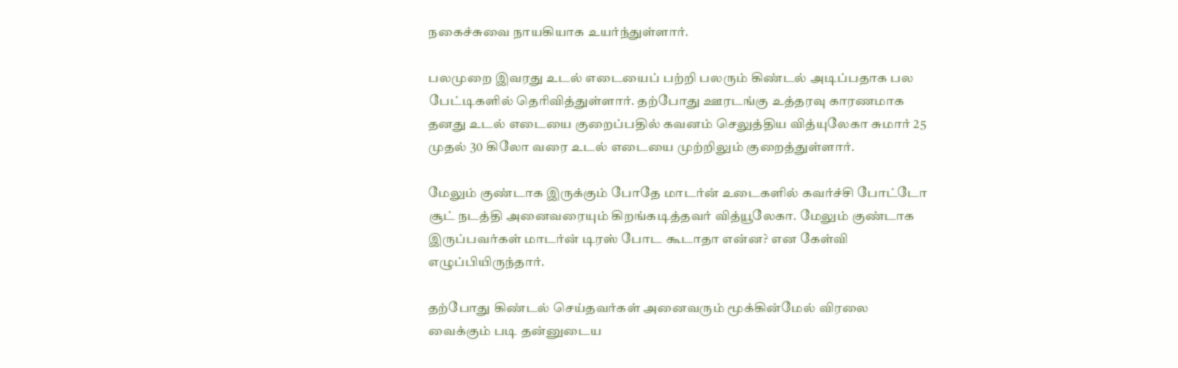நகைச்சுவை நாயகியாக உயர்ந்துள்ளார்.

பலமுறை இவரது உடல் எடையைப் பற்றி பலரும் கிண்டல் அடிப்பதாக பல பேட்டிகளில் தெரிவித்துள்ளார். தற்போது ஊரடங்கு உத்தரவு காரணமாக தனது உடல் எடையை குறைப்பதில் கவனம் செலுத்திய வித்யுலேகா சுமார் 25 முதல் 30 கிலோ வரை உடல் எடையை முற்றிலும் குறைத்துள்ளார்.

மேலும் குண்டாக இருக்கும் போதே மாடர்ன் உடைகளில் கவர்ச்சி போட்டோ சூட் நடத்தி அனைவரையும் கிறங்கடித்தவர் வித்யூலேகா. மேலும் குண்டாக இருப்பவர்கள் மாடர்ன் டிரஸ் போட கூடாதா என்ன? என கேள்வி எழுப்பியிருந்தார்.

தற்போது கிண்டல் செய்தவர்கள் அனைவரும் மூக்கின்மேல் விரலை வைக்கும் படி தன்னுடைய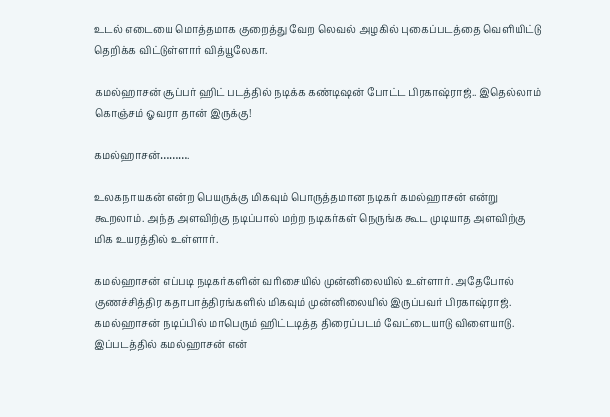உடல் எடையை மொத்தமாக குறைத்து வேற லெவல் அழகில் புகைப்படத்தை வெளியிட்டு தெறிக்க விட்டுள்ளார் வித்யூலேகா.

கமல்ஹாசன் சூப்பர் ஹிட் படத்தில் நடிக்க கண்டிஷன் போட்ட பிரகாஷ்ராஜ்.. இதெல்லாம் கொஞ்சம் ஓவரா தான் இருக்கு!

கமல்ஹாசன்……….

உலகநாயகன் என்ற பெயருக்கு மிகவும் பொருத்தமான நடிகர் கமல்ஹாசன் என்று கூறலாம். அந்த அளவிற்கு நடிப்பால் மற்ற நடிகர்கள் நெருங்க கூட முடியாத அளவிற்கு மிக உயரத்தில் உள்ளார்.

கமல்ஹாசன் எப்படி நடிகர்களின் வரிசையில் முன்னிலையில் உள்ளார். அதேபோல் குணச்சித்திர கதாபாத்திரங்களில் மிகவும் முன்னிலையில் இருப்பவர் பிரகாஷ்ராஜ். கமல்ஹாசன் நடிப்பில் மாபெரும் ஹிட்டடித்த திரைப்படம் வேட்டையாடு விளையாடு. இப்படத்தில் கமல்ஹாசன் என்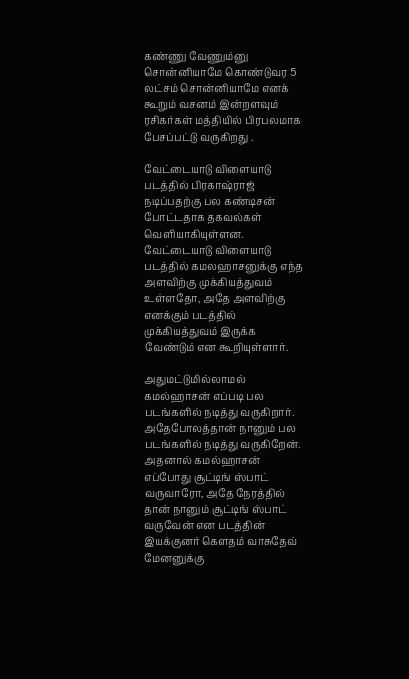கண்ணு வேணும்னு சொன்னியாமே கொண்டுவர 5 லட்சம் சொன்னியாமே எனக் கூறும் வசனம் இன்றளவும் ரசிகர்கள் மத்தியில் பிரபலமாக பேசப்பட்டு வருகிறது .

வேட்டையாடு விளையாடு படத்தில் பிரகாஷ்ராஜ் நடிப்பதற்கு பல கண்டிசன் போட்டதாக தகவல்கள் வெளியாகியுள்ளன. வேட்டையாடு விளையாடு படத்தில் கமலஹாசனுக்கு எந்த அளவிற்கு முக்கியத்துவம் உள்ளதோ, அதே அளவிற்கு எனக்கும் படத்தில் முக்கியத்துவம் இருக்க வேண்டும் என கூறியுள்ளார்.

அதுமட்டுமில்லாமல் கமல்ஹாசன் எப்படி பல படங்களில் நடித்து வருகிறார். அதேபோலத்தான் நானும் பல படங்களில் நடித்து வருகிறேன். அதனால் கமல்ஹாசன் எப்போது சூட்டிங் ஸ்பாட் வருவாரோ, அதே நேரத்தில் தான் நானும் சூட்டிங் ஸ்பாட் வருவேன் என படத்தின் இயக்குனர் கௌதம் வாசுதேவ் மேனனுக்கு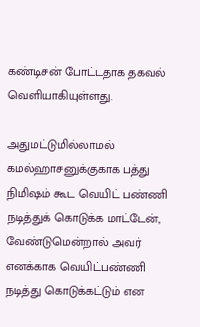கண்டிசன் போட்டதாக தகவல் வெளியாகியுள்ளது.

அதுமட்டுமில்லாமல் கமல்ஹாசனுக்குகாக பத்து நிமிஷம் கூட வெயிட் பண்ணி நடித்துக் கொடுக்க மாட்டேன், வேண்டுமென்றால் அவர் எனக்காக வெயிட்பண்ணி நடித்து கொடுக்கட்டும் என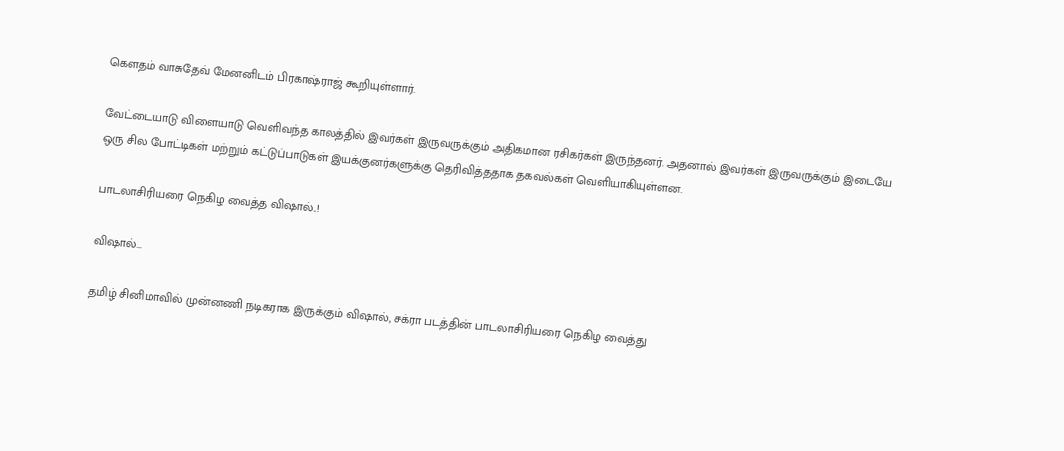கௌதம் வாசுதேவ் மேனனிடம் பிரகாஷ்ராஜ் கூறியுள்ளார்.

வேட்டையாடு விளையாடு வெளிவந்த காலத்தில் இவர்கள் இருவருக்கும் அதிகமான ரசிகர்கள் இருந்தனர். அதனால் இவர்கள் இருவருக்கும் இடையே ஒரு சில போட்டிகள் மற்றும் கட்டுப்பாடுகள் இயக்குனர்களுக்கு தெரிவித்ததாக தகவல்கள் வெளியாகியுள்ளன.

பாடலாசிரியரை நெகிழ வைத்த விஷால்..!

விஷால்…

தமிழ் சினிமாவில் முன்னணி நடிகராக இருக்கும் விஷால், சக்ரா படத்தின் பாடலாசிரியரை நெகிழ வைத்து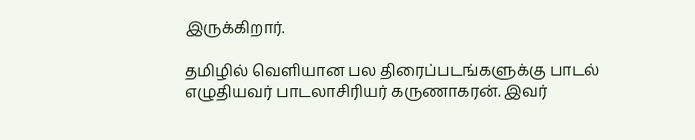இருக்கிறார்.

தமிழில் வெளியான பல திரைப்படங்களுக்கு பாடல் எழுதியவர் பாடலாசிரியர் கருணாகரன். இவர்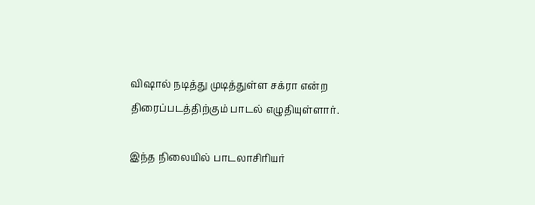விஷால் நடித்து முடித்துள்ள சக்ரா என்ற திரைப்படத்திற்கும் பாடல் எழுதியுள்ளார்.

இந்த நிலையில் பாடலாசிரியர்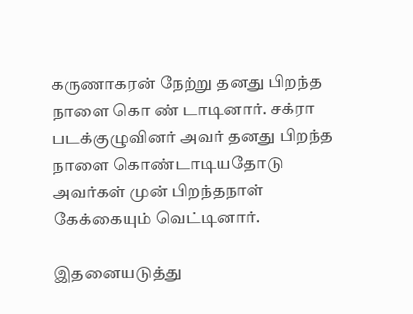கருணாகரன் நேற்று தனது பிறந்த நாளை கொ ண் டாடினார். சக்ரா படக்குழுவினர் அவர் தனது பிறந்த நாளை கொண்டாடியதோடு அவர்கள் முன் பிறந்தநாள் கேக்கையும் வெட்டினார்.

இதனையடுத்து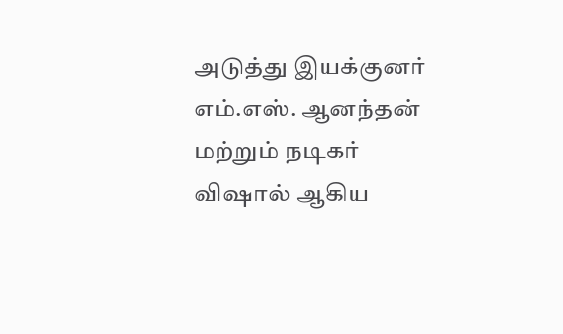அடுத்து இயக்குனர் எம்.எஸ். ஆனந்தன் மற்றும் நடிகர் விஷால் ஆகிய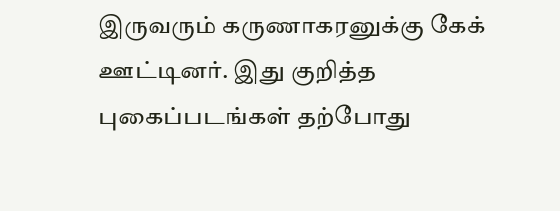இருவரும் கருணாகரனுக்கு கேக் ஊட்டினர். இது குறித்த புகைப்படங்கள் தற்போது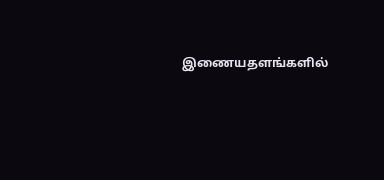இணையதளங்களில்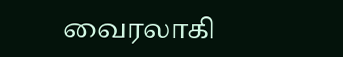வைரலாகி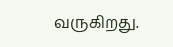வருகிறது.